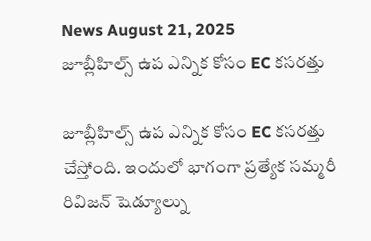News August 21, 2025
జూబ్లీహిల్స్ ఉప ఎన్నిక కోసం EC కసరత్తు

జూబ్లీహిల్స్ ఉప ఎన్నిక కోసం EC కసరత్తు చేస్తోంది. ఇందులో భాగంగా ప్రత్యేక సమ్మరీ రివిజన్ షెడ్యూల్ను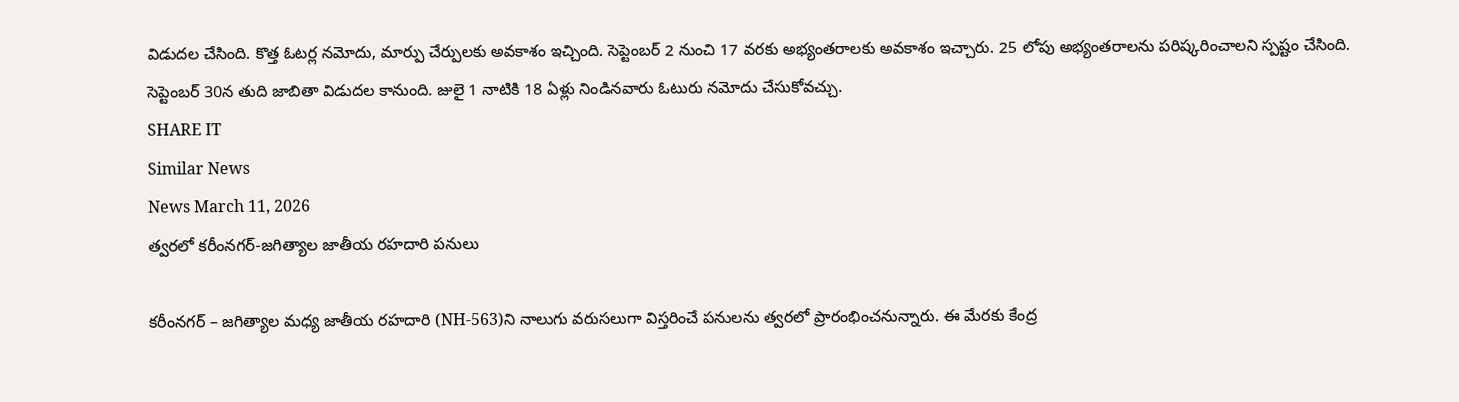విడుదల చేసింది. కొత్త ఓటర్ల నమోదు, మార్పు చేర్పులకు అవకాశం ఇచ్చింది. సెప్టెంబర్ 2 నుంచి 17 వరకు అభ్యంతరాలకు అవకాశం ఇచ్చారు. 25 లోపు అభ్యంతరాలను పరిష్కరించాలని స్పష్టం చేసింది. సెప్టెంబర్ 30న తుది జాబితా విడుదల కానుంది. జులై 1 నాటికి 18 ఏళ్లు నిండినవారు ఓటురు నమోదు చేసుకోవచ్చు.
SHARE IT
Similar News
News March 11, 2026
త్వరలో కరీంనగర్-జగిత్యాల జాతీయ రహదారి పనులు

కరీంనగర్ – జగిత్యాల మధ్య జాతీయ రహదారి (NH-563)ని నాలుగు వరుసలుగా విస్తరించే పనులను త్వరలో ప్రారంభించనున్నారు. ఈ మేరకు కేంద్ర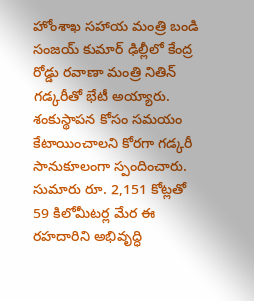హోంశాఖ సహాయ మంత్రి బండి సంజయ్ కుమార్ ఢిల్లీలో కేంద్ర రోడ్డు రవాణా మంత్రి నితిన్ గడ్కరీతో భేటీ అయ్యారు. శంకుస్థాపన కోసం సమయం కేటాయించాలని కోరగా గడ్కరీ సానుకూలంగా స్పందించారు. సుమారు రూ. 2,151 కోట్లతో 59 కిలోమీటర్ల మేర ఈ రహదారిని అభివృద్ధి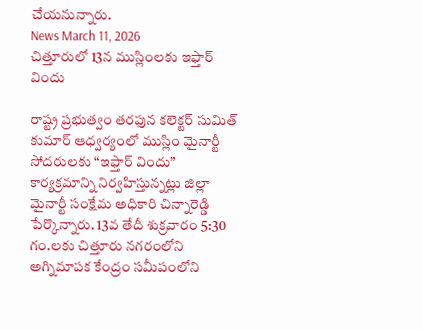చేయనున్నారు.
News March 11, 2026
చిత్తూరులో 13న ముస్లింలకు ఇఫ్తార్ విందు

రాష్ట్ర ప్రభుత్వం తరఫున కలెక్టర్ సుమిత్ కుమార్ ఆధ్వర్యంలో ముస్లిం మైనార్టీ సోదరులకు “ఇఫ్తార్ విందు” కార్యక్రమాన్ని నిర్వహిస్తున్నట్లు జిల్లా మైనార్టీ సంక్షేమ అధికారి చిన్నారెడ్డి పేర్కొన్నారు. 13వ తేదీ శుక్రవారం 5:30 గం.లకు చిత్తూరు నగరంలోని అగ్నిమాపక కేంద్రం సమీపంలోని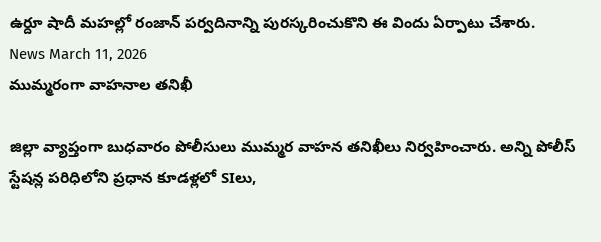ఉర్దూ షాదీ మహల్లో రంజాన్ పర్వదినాన్ని పురస్కరించుకొని ఈ విందు ఏర్పాటు చేశారు.
News March 11, 2026
ముమ్మరంగా వాహనాల తనిఖీ

జిల్లా వ్యాప్తంగా బుధవారం పోలీసులు ముమ్మర వాహన తనిఖీలు నిర్వహించారు. అన్ని పోలీస్ స్టేషన్ల పరిధిలోని ప్రధాన కూడళ్లలో SIలు,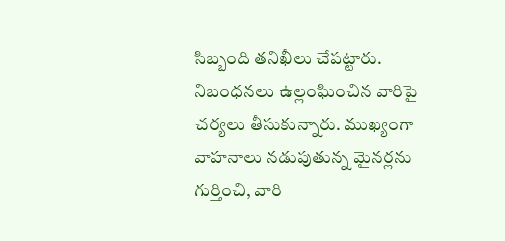సిబ్బంది తనిఖీలు చేపట్టారు. నిబంధనలు ఉల్లంఘించిన వారిపై చర్యలు తీసుకున్నారు. ముఖ్యంగా వాహనాలు నడుపుతున్న మైనర్లను గుర్తించి, వారి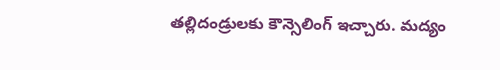తల్లిదండ్రులకు కౌన్సెలింగ్ ఇచ్చారు. మద్యం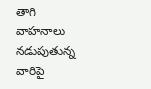తాగి వాహనాలు నడుపుతున్న వారిపై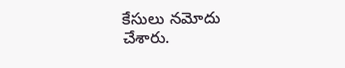కేసులు నమోదు చేశారు.